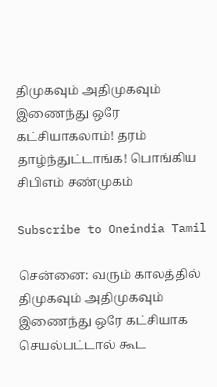திமுகவும் அதிமுகவும் இணைந்து ஒரே கட்சியாகலாம்! தரம் தாழ்ந்துட்டாங்க! பொங்கிய சிபிஎம் சண்முகம்

Subscribe to Oneindia Tamil

சென்னை: வரும் காலத்தில் திமுகவும் அதிமுகவும் இணைந்து ஒரே கட்சியாக செயல்பட்டால் கூட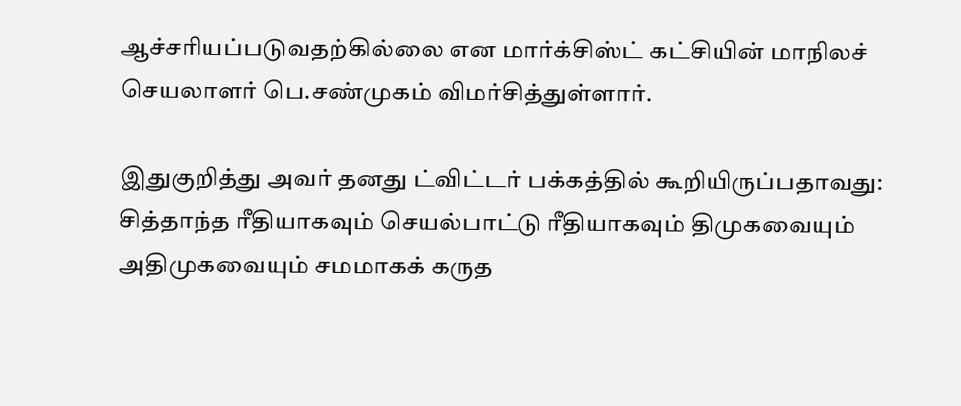ஆச்சரியப்படுவதற்கில்லை என மார்க்சிஸ்ட் கட்சியின் மாநிலச் செயலாளர் பெ.சண்முகம் விமர்சித்துள்ளார்.

இதுகுறித்து அவர் தனது ட்விட்டர் பக்கத்தில் கூறியிருப்பதாவது: சித்தாந்த ரீதியாகவும் செயல்பாட்டு ரீதியாகவும் திமுகவையும் அதிமுகவையும் சமமாகக் கருத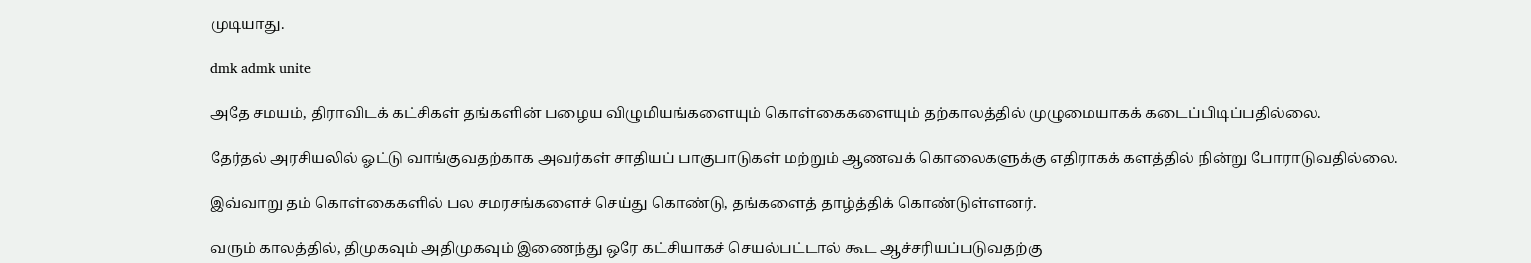முடியாது.

dmk admk unite

அதே சமயம், திராவிடக் கட்சிகள் தங்களின் பழைய விழுமியங்களையும் கொள்கைகளையும் தற்காலத்தில் முழுமையாகக் கடைப்பிடிப்பதில்லை.

தேர்தல் அரசியலில் ஓட்டு வாங்குவதற்காக அவர்கள் சாதியப் பாகுபாடுகள் மற்றும் ஆணவக் கொலைகளுக்கு எதிராகக் களத்தில் நின்று போராடுவதில்லை.

இவ்வாறு தம் கொள்கைகளில் பல சமரசங்களைச் செய்து கொண்டு, தங்களைத் தாழ்த்திக் கொண்டுள்ளனர்.

வரும் காலத்தில், திமுகவும் அதிமுகவும் இணைந்து ஒரே கட்சியாகச் செயல்பட்டால் கூட ஆச்சரியப்படுவதற்கு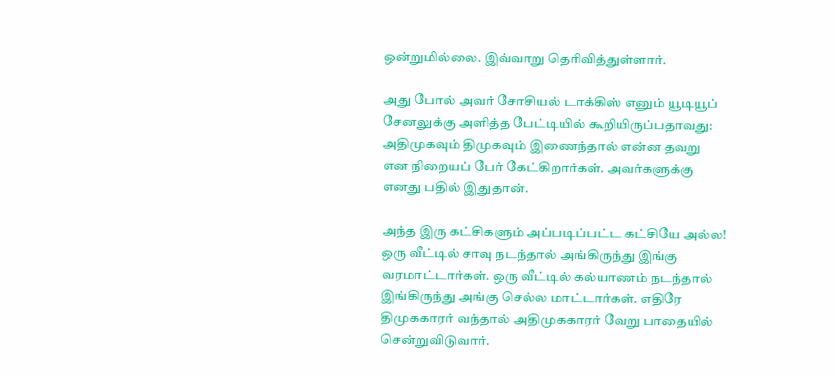ஒன்றுமில்லை. இவ்வாறு தெரிவித்துள்ளார்.

அது போல் அவர் சோசியல் டாக்கிஸ் எனும் யூடியூப் சேனலுக்கு அளித்த பேட்டியில் கூறியிருப்பதாவது: அதிமுகவும் திமுகவும் இணைந்தால் என்ன தவறு என நிறையப் பேர் கேட்கிறார்கள். அவர்களுக்கு எனது பதில் இதுதான்.

அந்த இரு கட்சிகளும் அப்படிப்பட்ட கட்சியே அல்ல! ஒரு வீட்டில் சாவு நடந்தால் அங்கிருந்து இங்கு வரமாட்டார்கள். ஒரு வீட்டில் கல்யாணம் நடந்தால் இங்கிருந்து அங்கு செல்ல மாட்டார்கள். எதிரே திமுககாரர் வந்தால் அதிமுககாரர் வேறு பாதையில் சென்றுவிடுவார்.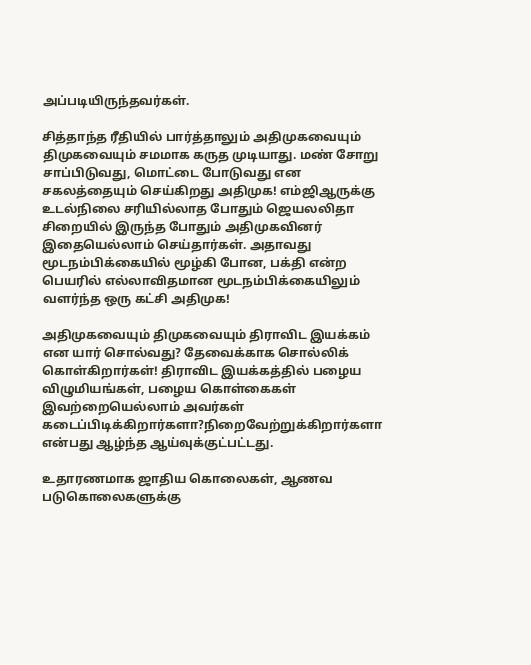அப்படியிருந்தவர்கள்.

சித்தாந்த ரீதியில் பார்த்தாலும் அதிமுகவையும் திமுகவையும் சமமாக கருத முடியாது. மண் சோறு சாப்பிடுவது, மொட்டை போடுவது என சகலத்தையும் செய்கிறது அதிமுக! எம்ஜிஆருக்கு உடல்நிலை சரியில்லாத போதும் ஜெயலலிதா சிறையில் இருந்த போதும் அதிமுகவினர் இதையெல்லாம் செய்தார்கள். அதாவது மூடநம்பிக்கையில் மூழ்கி போன, பக்தி என்ற பெயரில் எல்லாவிதமான மூடநம்பிக்கையிலும் வளர்ந்த ஒரு கட்சி அதிமுக!

அதிமுகவையும் திமுகவையும் திராவிட இயக்கம் என யார் சொல்வது? தேவைக்காக சொல்லிக் கொள்கிறார்கள்! திராவிட இயக்கத்தில் பழைய விழுமியங்கள், பழைய கொள்கைகள் இவற்றையெல்லாம் அவர்கள் கடைப்பிடிக்கிறார்களா?நிறைவேற்றுக்கிறார்களா என்பது ஆழ்ந்த ஆய்வுக்குட்பட்டது.

உதாரணமாக ஜாதிய கொலைகள், ஆணவ படுகொலைகளுக்கு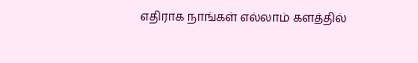எதிராக நாங்கள் எல்லாம் களத்தில்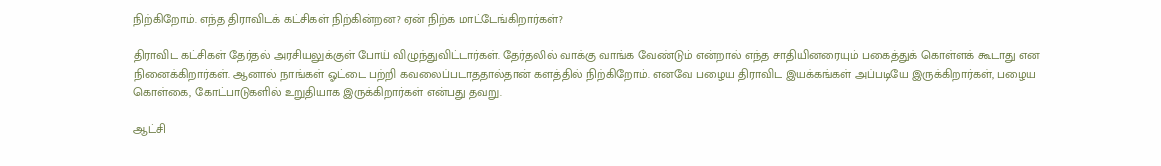நிற்கிறோம். எந்த திராவிடக் கட்சிகள் நிற்கின்றன? ஏன் நிற்க மாட்டேங்கிறார்கள்?

திராவிட கட்சிகள் தேர்தல் அரசியலுக்குள் போய் விழுந்துவிட்டார்கள். தேர்தலில் வாக்கு வாங்க வேண்டும் என்றால் எந்த சாதியினரையும் பகைத்துக் கொள்ளக் கூடாது என நினைக்கிறார்கள். ஆனால் நாங்கள் ஓட்டை பற்றி கவலைப்படாததால்தான் களத்தில் நிற்கிறோம். எனவே பழைய திராவிட இயக்கங்கள் அப்படியே இருக்கிறார்கள், பழைய கொள்கை, கோட்பாடுகளில் உறுதியாக இருக்கிறார்கள் என்பது தவறு.

ஆட்சி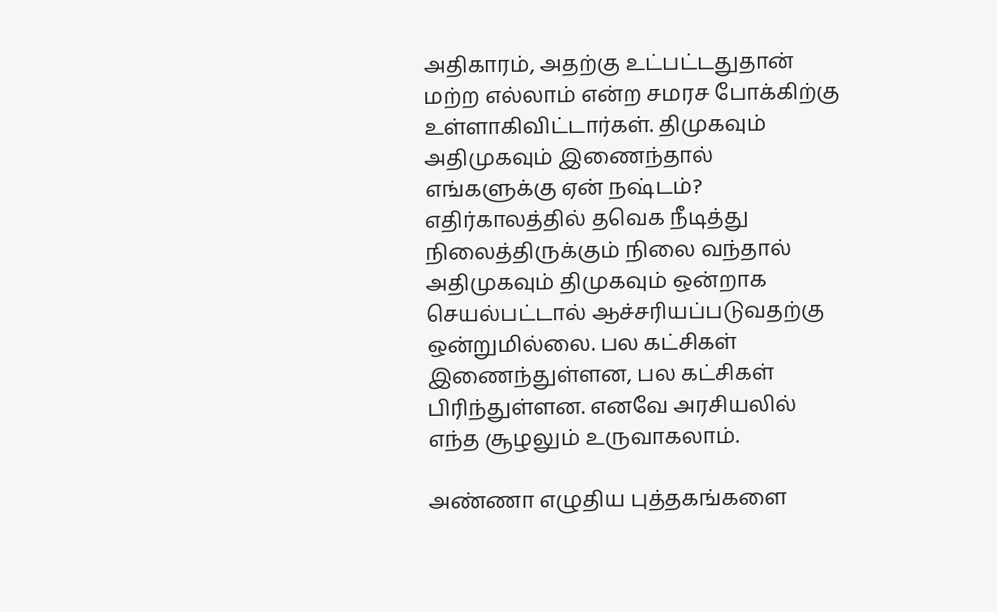அதிகாரம், அதற்கு உட்பட்டதுதான் மற்ற எல்லாம் என்ற சமரச போக்கிற்கு உள்ளாகிவிட்டார்கள். திமுகவும் அதிமுகவும் இணைந்தால் எங்களுக்கு ஏன் நஷ்டம்? எதிர்காலத்தில் தவெக நீடித்து நிலைத்திருக்கும் நிலை வந்தால் அதிமுகவும் திமுகவும் ஒன்றாக செயல்பட்டால் ஆச்சரியப்படுவதற்கு ஒன்றுமில்லை. பல கட்சிகள் இணைந்துள்ளன, பல கட்சிகள் பிரிந்துள்ளன. எனவே அரசியலில் எந்த சூழலும் உருவாகலாம்.

அண்ணா எழுதிய புத்தகங்களை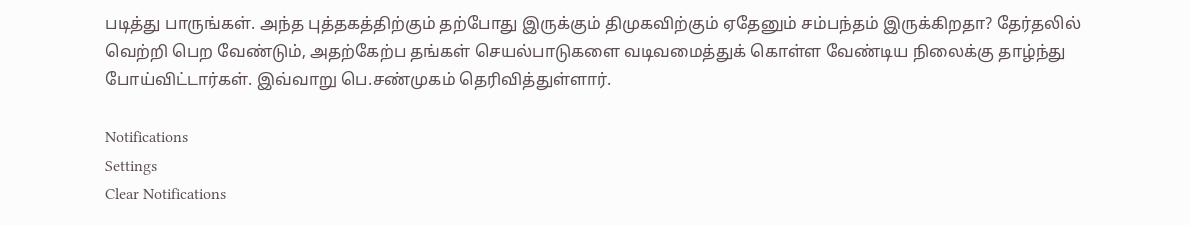படித்து பாருங்கள். அந்த புத்தகத்திற்கும் தற்போது இருக்கும் திமுகவிற்கும் ஏதேனும் சம்பந்தம் இருக்கிறதா? தேர்தலில் வெற்றி பெற வேண்டும், அதற்கேற்ப தங்கள் செயல்பாடுகளை வடிவமைத்துக் கொள்ள வேண்டிய நிலைக்கு தாழ்ந்து போய்விட்டார்கள். இவ்வாறு பெ.சண்முகம் தெரிவித்துள்ளார்.

Notifications
Settings
Clear Notifications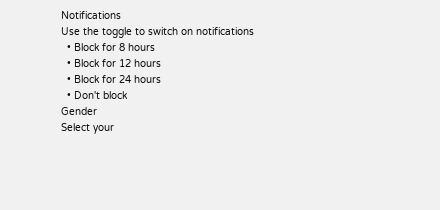Notifications
Use the toggle to switch on notifications
  • Block for 8 hours
  • Block for 12 hours
  • Block for 24 hours
  • Don't block
Gender
Select your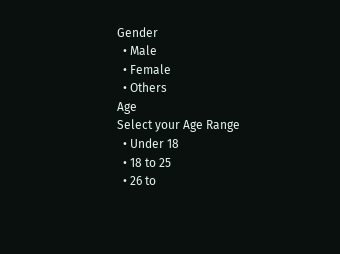Gender
  • Male
  • Female
  • Others
Age
Select your Age Range
  • Under 18
  • 18 to 25
  • 26 to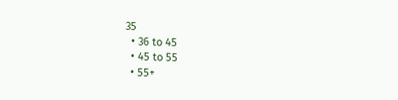35
  • 36 to 45
  • 45 to 55
  • 55+